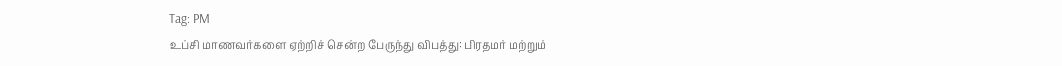Tag: PM
உப்சி மாணவர்களை ஏற்றிச் சென்ற பேருந்து விபத்து: பிரதமர் மற்றும்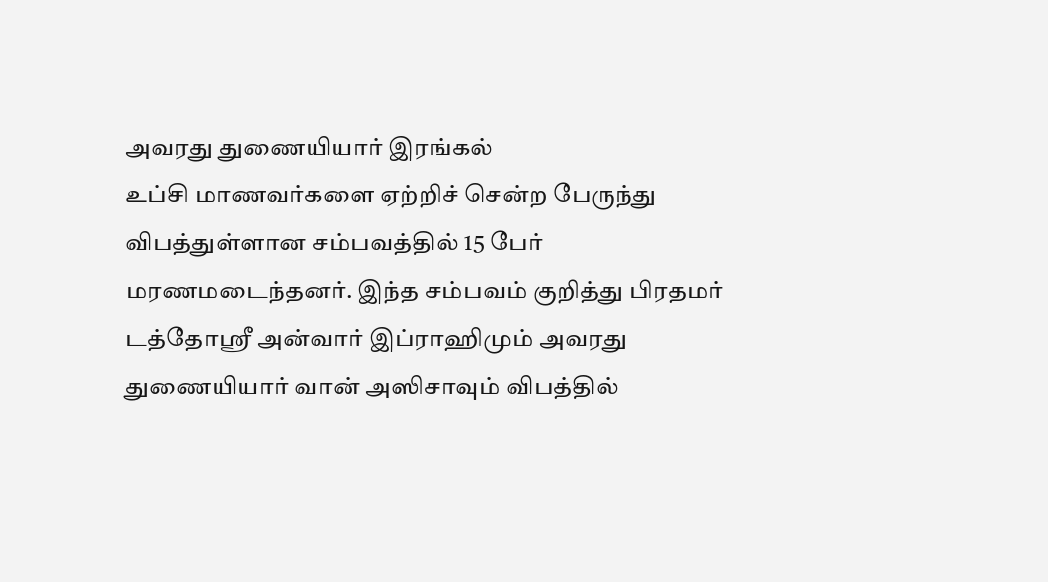அவரது துணையியார் இரங்கல்
உப்சி மாணவர்களை ஏற்றிச் சென்ற பேருந்து விபத்துள்ளான சம்பவத்தில் 15 பேர் மரணமடைந்தனர். இந்த சம்பவம் குறித்து பிரதமர் டத்தோஶ்ரீ அன்வார் இப்ராஹிமும் அவரது துணையியார் வான் அஸிசாவும் விபத்தில்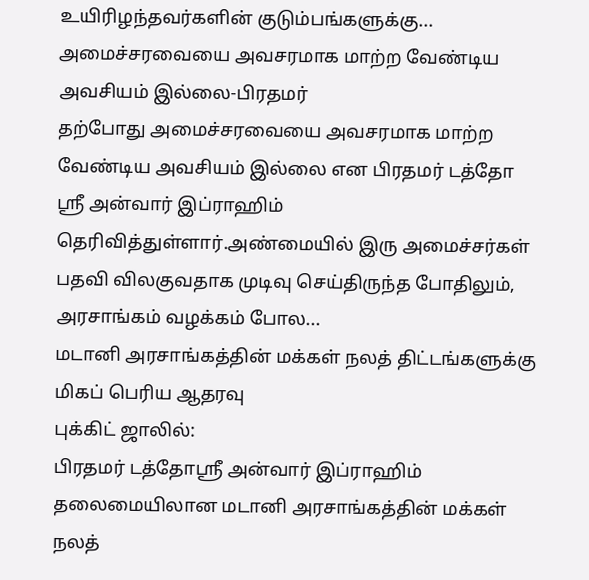உயிரிழந்தவர்களின் குடும்பங்களுக்கு...
அமைச்சரவையை அவசரமாக மாற்ற வேண்டிய அவசியம் இல்லை-பிரதமர்
தற்போது அமைச்சரவையை அவசரமாக மாற்ற வேண்டிய அவசியம் இல்லை என பிரதமர் டத்தோ ஸ்ரீ அன்வார் இப்ராஹிம் தெரிவித்துள்ளார்.அண்மையில் இரு அமைச்சர்கள் பதவி விலகுவதாக முடிவு செய்திருந்த போதிலும், அரசாங்கம் வழக்கம் போல...
மடானி அரசாங்கத்தின் மக்கள் நலத் திட்டங்களுக்கு மிகப் பெரிய ஆதரவு
புக்கிட் ஜாலில்:
பிரதமர் டத்தோஸ்ரீ அன்வார் இப்ராஹிம் தலைமையிலான மடானி அரசாங்கத்தின் மக்கள் நலத்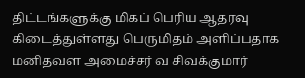திட்டங்களுக்கு மிகப் பெரிய ஆதரவு கிடைத்துள்ளது பெருமிதம் அளிப்பதாக மனிதவள அமைச்சர் வ சிவக்குமார்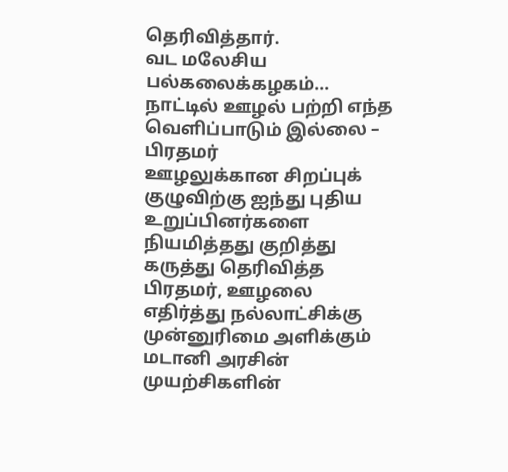தெரிவித்தார்.
வட மலேசிய பல்கலைக்கழகம்...
நாட்டில் ஊழல் பற்றி எந்த வெளிப்பாடும் இல்லை – பிரதமர்
ஊழலுக்கான சிறப்புக் குழுவிற்கு ஐந்து புதிய உறுப்பினர்களை நியமித்தது குறித்து கருத்து தெரிவித்த பிரதமர், ஊழலை எதிர்த்து நல்லாட்சிக்கு முன்னுரிமை அளிக்கும் மடானி அரசின் முயற்சிகளின்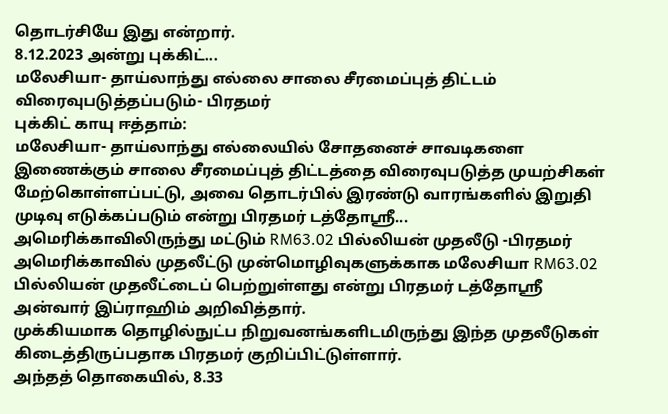தொடர்சியே இது என்றார்.
8.12.2023 அன்று புக்கிட்...
மலேசியா- தாய்லாந்து எல்லை சாலை சீரமைப்புத் திட்டம் விரைவுபடுத்தப்படும்- பிரதமர்
புக்கிட் காயு ஈத்தாம்:
மலேசியா- தாய்லாந்து எல்லையில் சோதனைச் சாவடிகளை இணைக்கும் சாலை சீரமைப்புத் திட்டத்தை விரைவுபடுத்த முயற்சிகள் மேற்கொள்ளப்பட்டு, அவை தொடர்பில் இரண்டு வாரங்களில் இறுதி முடிவு எடுக்கப்படும் என்று பிரதமர் டத்தோஸ்ரீ...
அமெரிக்காவிலிருந்து மட்டும் RM63.02 பில்லியன் முதலீடு -பிரதமர்
அமெரிக்காவில் முதலீட்டு முன்மொழிவுகளுக்காக மலேசியா RM63.02 பில்லியன் முதலீட்டைப் பெற்றுள்ளது என்று பிரதமர் டத்தோஸ்ரீ அன்வார் இப்ராஹிம் அறிவித்தார்.
முக்கியமாக தொழில்நுட்ப நிறுவனங்களிடமிருந்து இந்த முதலீடுகள் கிடைத்திருப்பதாக பிரதமர் குறிப்பிட்டுள்ளார்.
அந்தத் தொகையில், 8.33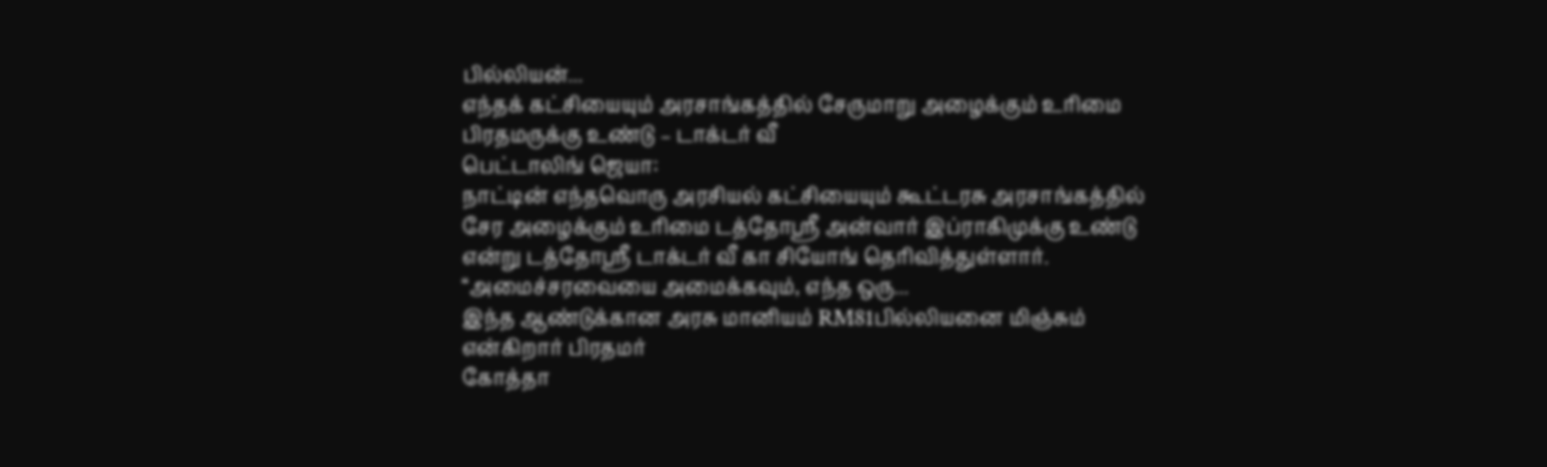பில்லியன்...
எந்தக் கட்சியையும் அரசாங்கத்தில் சேருமாறு அழைக்கும் உரிமை பிரதமருக்கு உண்டு – டாக்டர் வீ
பெட்டாலிங் ஜெயா:
நாட்டின் எந்தவொரு அரசியல் கட்சியையும் கூட்டரசு அரசாங்கத்தில் சேர அழைக்கும் உரிமை டத்தோஸ்ரீ அன்வார் இப்ராகிமுக்கு உண்டு என்று டத்தோஸ்ரீ டாக்டர் வீ கா சியோங் தெரிவித்துள்ளார்.
“அமைச்சரவையை அமைக்கவும், எந்த ஒரு...
இந்த ஆண்டுக்கான அரசு மானியம் RM81பில்லியனை மிஞ்சும் என்கிறார் பிரதமர்
கோத்தா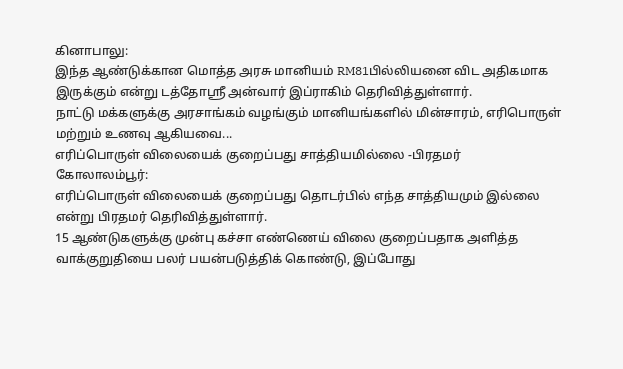கினாபாலு:
இந்த ஆண்டுக்கான மொத்த அரசு மானியம் RM81பில்லியனை விட அதிகமாக இருக்கும் என்று டத்தோஸ்ரீ அன்வார் இப்ராகிம் தெரிவித்துள்ளார்.
நாட்டு மக்களுக்கு அரசாங்கம் வழங்கும் மானியங்களில் மின்சாரம், எரிபொருள் மற்றும் உணவு ஆகியவை...
எரிப்பொருள் விலையைக் குறைப்பது சாத்தியமில்லை -பிரதமர்
கோலாலம்பூர்:
எரிப்பொருள் விலையைக் குறைப்பது தொடர்பில் எந்த சாத்தியமும் இல்லை என்று பிரதமர் தெரிவித்துள்ளார்.
15 ஆண்டுகளுக்கு முன்பு கச்சா எண்ணெய் விலை குறைப்பதாக அளித்த வாக்குறுதியை பலர் பயன்படுத்திக் கொண்டு, இப்போது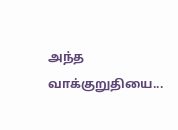அந்த வாக்குறுதியை...